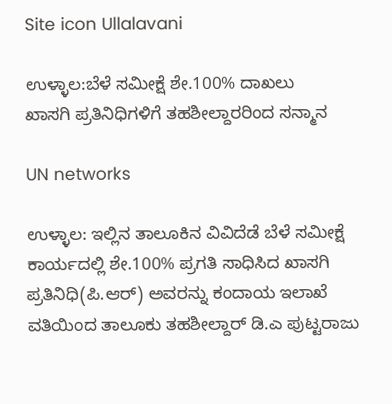Site icon Ullalavani

ಉಳ್ಳಾಲ:ಬೆಳೆ ಸಮೀಕ್ಷೆ ಶೇ.100% ದಾಖಲು
ಖಾಸಗಿ ಪ್ರತಿನಿಧಿಗಳಿಗೆ ತಹಶೀಲ್ದಾರರಿಂದ ಸನ್ಮಾನ

UN networks

ಉಳ್ಳಾಲ: ಇಲ್ಲಿನ ತಾಲೂಕಿನ ವಿವಿದೆಡೆ ಬೆಳೆ ಸಮೀಕ್ಷೆ ಕಾರ್ಯದಲ್ಲಿ ಶೇ.100% ಪ್ರಗತಿ ಸಾಧಿಸಿದ ಖಾಸಗಿ ಪ್ರತಿನಿಧಿ(ಪಿ.ಆರ್) ಅವರನ್ನು ಕಂದಾಯ ಇಲಾಖೆ ವತಿಯಿಂದ ತಾಲೂಕು ತಹಶೀಲ್ದಾರ್ ಡಿ.ಎ ಪುಟ್ಟರಾಜು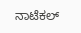ನಾಟೆಕಲ್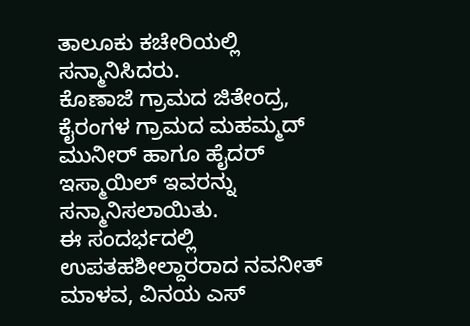ತಾಲೂಕು ಕಚೇರಿಯಲ್ಲಿ ಸನ್ಮಾನಿಸಿದರು.
ಕೊಣಾಜೆ ಗ್ರಾಮದ ಜಿತೇಂದ್ರ, ಕೈರಂಗಳ ಗ್ರಾಮದ ಮಹಮ್ಮದ್ ಮುನೀರ್ ಹಾಗೂ ಹೈದರ್ ಇಸ್ಮಾಯಿಲ್ ಇವರನ್ನು ಸನ್ಮಾನಿಸಲಾಯಿತು.
ಈ ಸಂದರ್ಭದಲ್ಲಿ ಉಪತಹಶೀಲ್ದಾರರಾದ ನವನೀತ್ ಮಾಳವ, ವಿನಯ ಎಸ್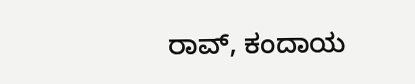ರಾವ್, ಕಂದಾಯ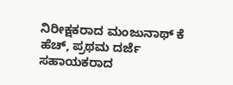ನಿರೀಕ್ಷಕರಾದ ಮಂಜುನಾಥ್ ಕೆ ಹೆಚ್, ಪ್ರಥಮ ದರ್ಜೆ ಸಹಾಯಕರಾದ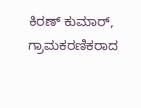ಕಿರಣ್ ಕುಮಾರ್, ಗ್ರಾಮಕರಣಿಕರಾದ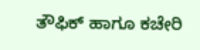ತೌಫಿಕ್ ಹಾಗೂ ಕಚೇರಿ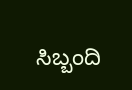ಸಿಬ್ಬಂದಿ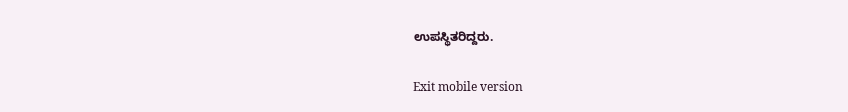ಉಪಸ್ಥಿತರಿದ್ದರು.

Exit mobile version